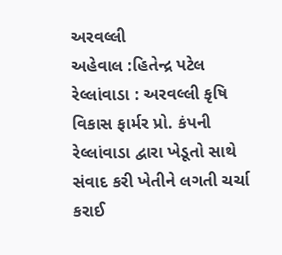અરવલ્લી
અહેવાલ :હિતેન્દ્ર પટેલ
રેલ્લાંવાડા : અરવલ્લી કૃષિ વિકાસ ફાર્મર પ્રો. કંપની રેલ્લાંવાડા દ્વારા ખેડૂતો સાથે સંવાદ કરી ખેતીને લગતી ચર્ચા કરાઈ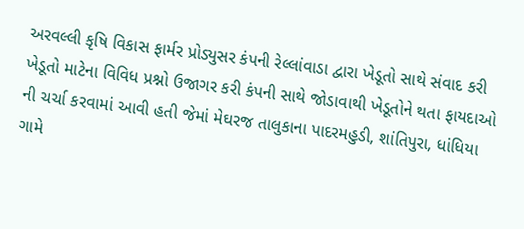અરવલ્લી કૃષિ વિકાસ ફાર્મર પ્રોડ્યુસર કંપની રેલ્લાંવાડા દ્વારા ખેડૂતો સાથે સંવાદ કરી ખેડૂતો માટેના વિવિધ પ્રશ્નો ઉજાગર કરી કંપની સાથે જોડાવાથી ખેડૂતોને થતા ફાયદાઓ ની ચર્ચા કરવામાં આવી હતી જેમાં મેઘરજ તાલુકાના પાદરમહુડી, શાંતિપુરા, ધાંધિયા ગામે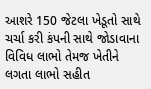આશરે 150 જેટલા ખેડૂતો સાથે ચર્ચા કરી કંપની સાથે જોડાવાના વિવિધ લાભો તેમજ ખેતીને લગતા લાભો સહીત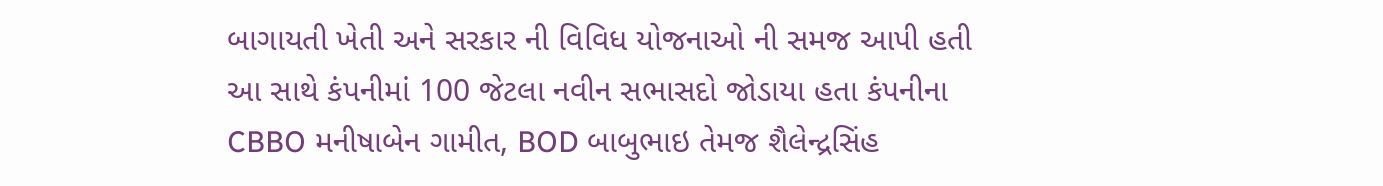બાગાયતી ખેતી અને સરકાર ની વિવિધ યોજનાઓ ની સમજ આપી હતી આ સાથે કંપનીમાં 100 જેટલા નવીન સભાસદો જોડાયા હતા કંપનીના CBBO મનીષાબેન ગામીત, BOD બાબુભાઇ તેમજ શૈલેન્દ્રસિંહ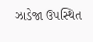ઝાડેજા ઉપસ્થિત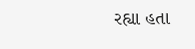રહ્યા હતા